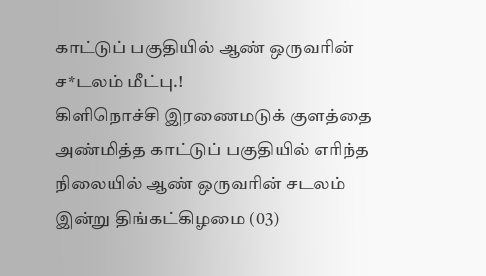காட்டுப் பகுதியில் ஆண் ஒருவரின் ச*டலம் மீட்பு.!
கிளிநொச்சி இரணைமடுக் குளத்தை அண்மித்த காட்டுப் பகுதியில் எரிந்த நிலையில் ஆண் ஒருவரின் சடலம் இன்று திங்கட்கிழமை (03)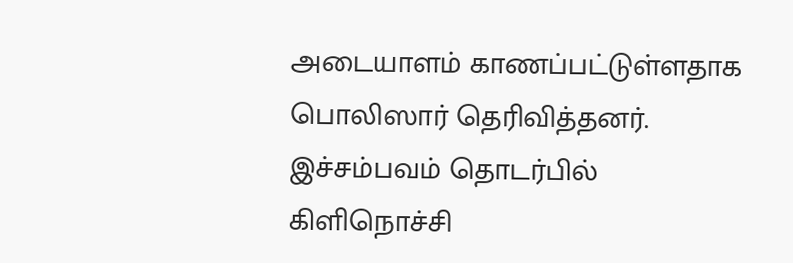அடையாளம் காணப்பட்டுள்ளதாக பொலிஸார் தெரிவித்தனர்.
இச்சம்பவம் தொடர்பில் கிளிநொச்சி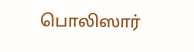பொலிஸார்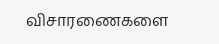விசாரணைகளை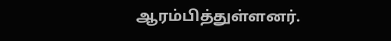ஆரம்பித்துள்ளனர்.